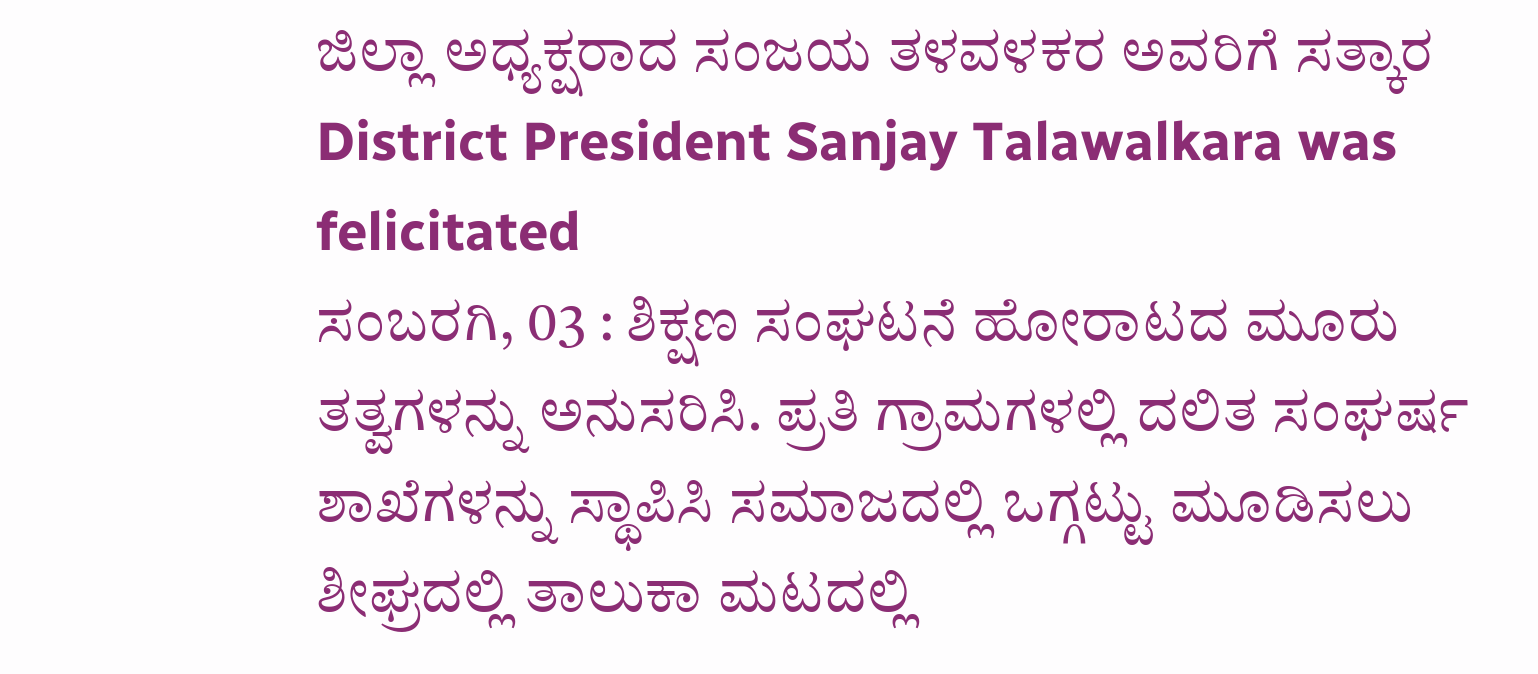ಜಿಲ್ಲಾ ಅಧ್ಯಕ್ಷರಾದ ಸಂಜಯ ತಳವಳಕರ ಅವರಿಗೆ ಸತ್ಕಾರ
District President Sanjay Talawalkara was felicitated
ಸಂಬರಗಿ, 03 : ಶಿಕ್ಷಣ ಸಂಘಟನೆ ಹೋರಾಟದ ಮೂರು ತತ್ವಗಳನ್ನು ಅನುಸರಿಸಿ. ಪ್ರತಿ ಗ್ರಾಮಗಳಲ್ಲಿ ದಲಿತ ಸಂಘರ್ಷ ಶಾಖೆಗಳನ್ನು ಸ್ಥಾಪಿಸಿ ಸಮಾಜದಲ್ಲಿ ಒಗ್ಗಟ್ಟು ಮೂಡಿಸಲು ಶೀಘ್ರದಲ್ಲಿ ತಾಲುಕಾ ಮಟದಲ್ಲಿ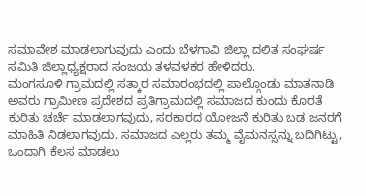ಸಮಾವೇಶ ಮಾಡಲಾಗುವುದು ಎಂದು ಬೆಳಗಾವಿ ಜಿಲ್ಲಾ ದಲಿತ ಸಂಘರ್ಷ ಸಮಿತಿ ಜಿಲ್ಲಾಧ್ಯಕ್ಷರಾದ ಸಂಜಯ ತಳವಳಕರ ಹೇಳಿದರು.
ಮಂಗಸೂಳಿ ಗ್ರಾಮದಲ್ಲಿ ಸತ್ಕಾರ ಸಮಾರಂಭದಲ್ಲಿ ಪಾಲ್ಗೊಂಡು ಮಾತನಾಡಿ ಅವರು ಗ್ರಾಮೀಣ ಪ್ರದೇಶದ ಪ್ರತಿಗ್ರಾಮದಲ್ಲಿ ಸಮಾಜದ ಕುಂದು ಕೊರತೆ ಕುರಿತು ಚರ್ಚೆ ಮಾಡಲಾಗವುದು, ಸರಕಾರದ ಯೋಜನೆ ಕುರಿತು ಬಡ ಜನರಗೆ ಮಾಹಿತಿ ನಿಡಲಾಗವುದು. ಸಮಾಜದ ಎಲ್ಲರು ತಮ್ಮ ವೈಮನಸ್ಸನ್ನು ಬದಿಗಿಟ್ಟು, ಒಂದಾಗಿ ಕೆಲಸ ಮಾಡಲು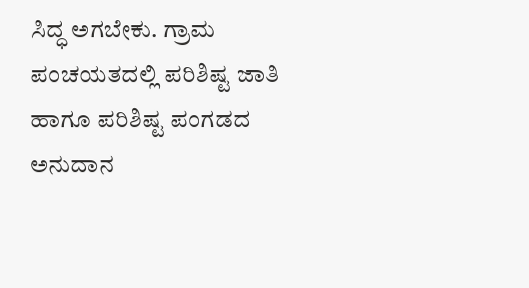ಸಿದ್ಧ ಅಗಬೇಕು. ಗ್ರಾಮ ಪಂಚಯತದಲ್ಲಿ ಪರಿಶಿಷ್ಟ ಜಾತಿ ಹಾಗೂ ಪರಿಶಿಷ್ಟ ಪಂಗಡದ ಅನುದಾನ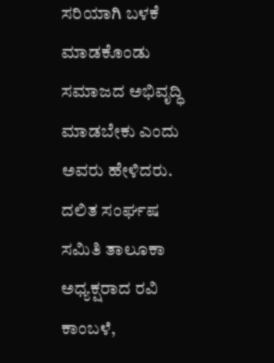ಸರಿಯಾಗಿ ಬಳಕೆ ಮಾಡಕೊಂಡು ಸಮಾಜದ ಅಭಿವೃದ್ಧಿ ಮಾಡಬೇಕು ಎಂದು ಅವರು ಹೇಳಿದರು.
ದಲಿತ ಸಂರ್ಘಷ ಸಮಿತಿ ತಾಲೂಕಾ ಅಧ್ಯಕ್ಷರಾದ ರವಿ ಕಾಂಬಳೆ,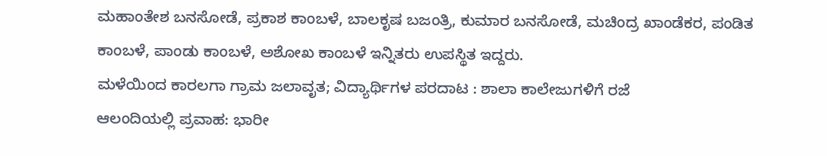ಮಹಾಂತೇಶ ಬನಸೋಡೆ, ಪ್ರಕಾಶ ಕಾಂಬಳೆ, ಬಾಲಕೃಷ ಬಜಂತ್ರಿ, ಕುಮಾರ ಬನಸೋಡೆ, ಮಚಿಂದ್ರ ಖಾಂಡೆಕರ, ಪಂಡಿತ ಕಾಂಬಳೆ, ಪಾಂಡು ಕಾಂಬಳೆ, ಅಶೋಖ ಕಾಂಬಳೆ ಇನ್ನಿತರು ಉಪಸ್ಥಿತ ಇದ್ದರು.
ಮಳೆಯಿಂದ ಕಾರಲಗಾ ಗ್ರಾಮ ಜಲಾವೃತ; ವಿದ್ಯಾರ್ಥಿಗಳ ಪರದಾಟ : ಶಾಲಾ ಕಾಲೇಜುಗಳಿಗೆ ರಜೆ
ಆಲಂದಿಯಲ್ಲಿ ಪ್ರವಾಹ: ಭಾರೀ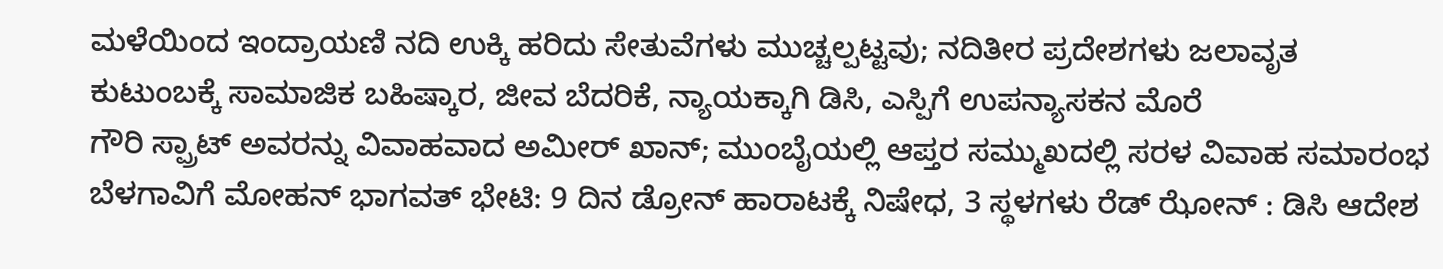ಮಳೆಯಿಂದ ಇಂದ್ರಾಯಣಿ ನದಿ ಉಕ್ಕಿ ಹರಿದು ಸೇತುವೆಗಳು ಮುಚ್ಚಲ್ಪಟ್ಟವು; ನದಿತೀರ ಪ್ರದೇಶಗಳು ಜಲಾವೃತ
ಕುಟುಂಬಕ್ಕೆ ಸಾಮಾಜಿಕ ಬಹಿಷ್ಕಾರ, ಜೀವ ಬೆದರಿಕೆ, ನ್ಯಾಯಕ್ಕಾಗಿ ಡಿಸಿ, ಎಸ್ಪಿಗೆ ಉಪನ್ಯಾಸಕನ ಮೊರೆ
ಗೌರಿ ಸ್ಪ್ರಾಟ್ ಅವರನ್ನು ವಿವಾಹವಾದ ಅಮೀರ್ ಖಾನ್; ಮುಂಬೈಯಲ್ಲಿ ಆಪ್ತರ ಸಮ್ಮುಖದಲ್ಲಿ ಸರಳ ವಿವಾಹ ಸಮಾರಂಭ
ಬೆಳಗಾವಿಗೆ ಮೋಹನ್ ಭಾಗವತ್ ಭೇಟಿ: 9 ದಿನ ಡ್ರೋನ್ ಹಾರಾಟಕ್ಕೆ ನಿಷೇಧ, 3 ಸ್ಥಳಗಳು ರೆಡ್ ಝೋನ್ : ಡಿಸಿ ಆದೇಶ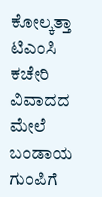ಕೋಲ್ಕತ್ತಾ ಟಿಎಂಸಿ ಕಚೇರಿ ವಿವಾದದ ಮೇಲೆ ಬಂಡಾಯ ಗುಂಪಿಗೆ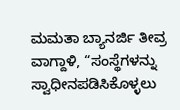ಮಮತಾ ಬ್ಯಾನರ್ಜಿ ತೀವ್ರ ವಾಗ್ದಾಳಿ, “ಸಂಸ್ಥೆಗಳನ್ನು ಸ್ವಾಧೀನಪಡಿಸಿಕೊಳ್ಳಲು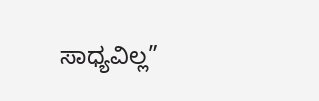ಸಾಧ್ಯವಿಲ್ಲ”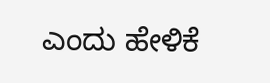ಎಂದು ಹೇಳಿಕೆ